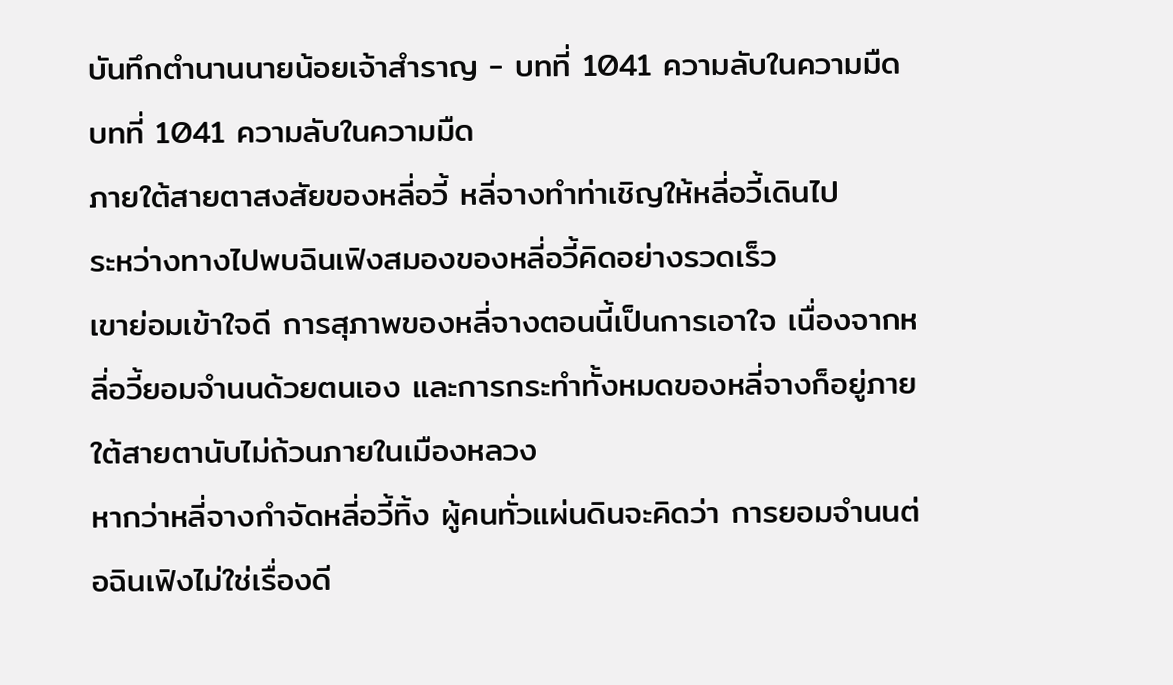บันทึกตำนานนายน้อยเจ้าสำราญ - บทที่ 1041 ความลับในความมืด
บทที่ 1041 ความลับในความมืด
ภายใต้สายตาสงสัยของหลี่อวี้ หลี่จางทำท่าเชิญให้หลี่อวี้เดินไป
ระหว่างทางไปพบฉินเฟิงสมองของหลี่อวี้คิดอย่างรวดเร็ว
เขาย่อมเข้าใจดี การสุภาพของหลี่จางตอนนี้เป็นการเอาใจ เนื่องจากหลี่อวี้ยอมจำนนด้วยตนเอง และการกระทำทั้งหมดของหลี่จางก็อยู่ภายใต้สายตานับไม่ถ้วนภายในเมืองหลวง
หากว่าหลี่จางกำจัดหลี่อวี้ทิ้ง ผู้คนทั่วแผ่นดินจะคิดว่า การยอมจำนนต่อฉินเฟิงไม่ใช่เรื่องดี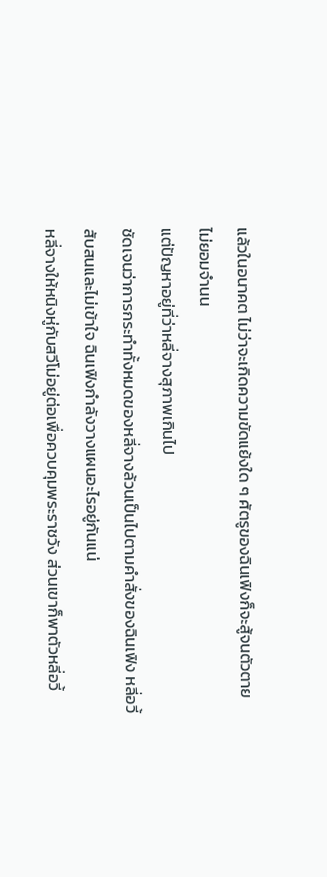แล้วในอนาคต ไม่ว่าจะเกิดความขัดแย้งใด ๆ ศัตรูของฉินเฟิงก็จะสู้จนตัวตาย ไม่ยอมจำนน
แต่ปัญหาอยู่ที่ว่าหลี่จางสุภาพเกินไป
ชัดเจนว่าการกระทำทั้งหมดของหลี่จางล้วนเป็นไปตามคำสั่งของฉินเฟิง หลี่อวี้สับสนและไม่เข้าใจ ฉินเฟิงกำลังวางแผนอะไรอยู่กันแน่
หลี่จางให้หนิงหู่กับสวีโม่อยู่ต่อเพื่อควบคุมพระราชวัง ส่วนเขาก็พาตัวหลี่อวี้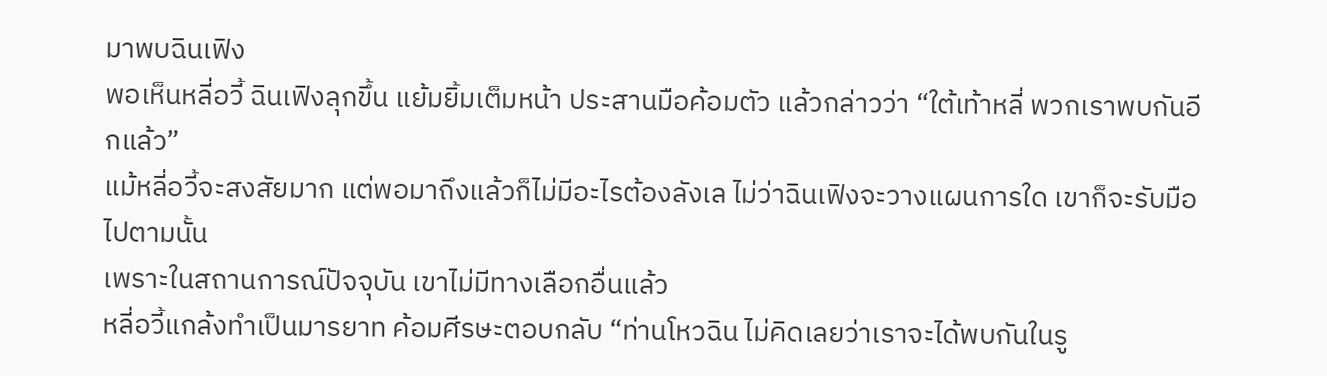มาพบฉินเฟิง
พอเห็นหลี่อวี้ ฉินเฟิงลุกขึ้น แย้มยิ้มเต็มหน้า ประสานมือค้อมตัว แล้วกล่าวว่า “ใต้เท้าหลี่ พวกเราพบกันอีกแล้ว”
แม้หลี่อวี้จะสงสัยมาก แต่พอมาถึงแล้วก็ไม่มีอะไรต้องลังเล ไม่ว่าฉินเฟิงจะวางแผนการใด เขาก็จะรับมือไปตามนั้น
เพราะในสถานการณ์ปัจจุบัน เขาไม่มีทางเลือกอื่นแล้ว
หลี่อวี้แกล้งทำเป็นมารยาท ค้อมศีรษะตอบกลับ “ท่านโหวฉิน ไม่คิดเลยว่าเราจะได้พบกันในรู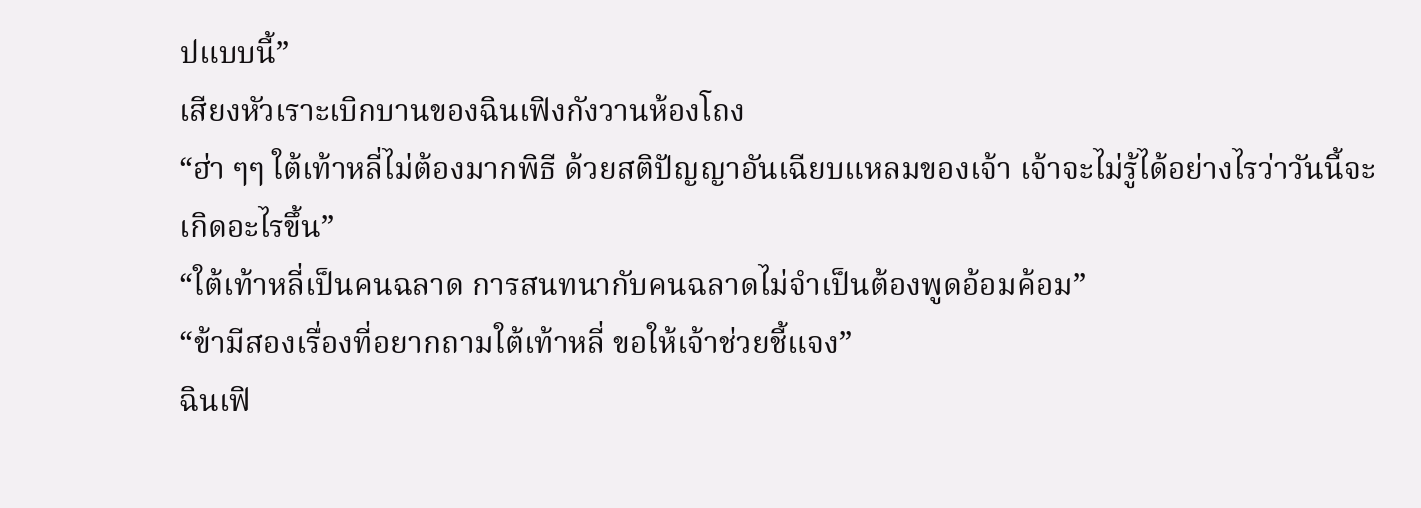ปแบบนี้”
เสียงหัวเราะเบิกบานของฉินเฟิงกังวานห้องโถง
“ฮ่า ๆๆ ใต้เท้าหลี่ไม่ต้องมากพิธี ด้วยสติปัญญาอันเฉียบแหลมของเจ้า เจ้าจะไม่รู้ได้อย่างไรว่าวันนี้จะเกิดอะไรขึ้น”
“ใต้เท้าหลี่เป็นคนฉลาด การสนทนากับคนฉลาดไม่จำเป็นต้องพูดอ้อมค้อม”
“ข้ามีสองเรื่องที่อยากถามใต้เท้าหลี่ ขอให้เจ้าช่วยชี้แจง”
ฉินเฟิ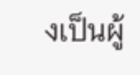งเป็นผู้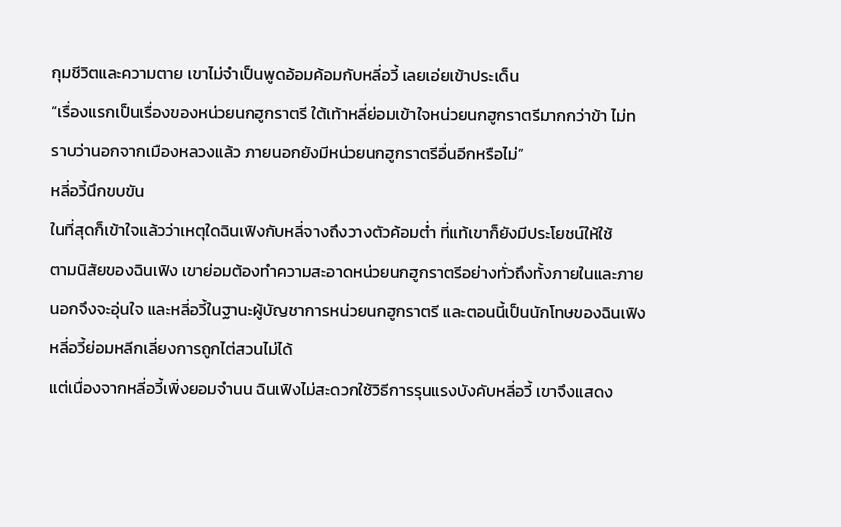กุมชีวิตและความตาย เขาไม่จำเป็นพูดอ้อมค้อมกับหลี่อวี้ เลยเอ่ยเข้าประเด็น
“เรื่องแรกเป็นเรื่องของหน่วยนกฮูกราตรี ใต้เท้าหลี่ย่อมเข้าใจหน่วยนกฮูกราตรีมากกว่าข้า ไม่ทราบว่านอกจากเมืองหลวงแล้ว ภายนอกยังมีหน่วยนกฮูกราตรีอื่นอีกหรือไม่”
หลี่อวี้นึกขบขัน
ในที่สุดก็เข้าใจแล้วว่าเหตุใดฉินเฟิงกับหลี่จางถึงวางตัวค้อมต่ำ ที่แท้เขาก็ยังมีประโยชน์ให้ใช้
ตามนิสัยของฉินเฟิง เขาย่อมต้องทำความสะอาดหน่วยนกฮูกราตรีอย่างทั่วถึงทั้งภายในและภายนอกจึงจะอุ่นใจ และหลี่อวี้ในฐานะผู้บัญชาการหน่วยนกฮูกราตรี และตอนนี้เป็นนักโทษของฉินเฟิง หลี่อวี้ย่อมหลีกเลี่ยงการถูกไต่สวนไม่ได้
แต่เนื่องจากหลี่อวี้เพิ่งยอมจำนน ฉินเฟิงไม่สะดวกใช้วิธีการรุนแรงบังคับหลี่อวี้ เขาจึงแสดง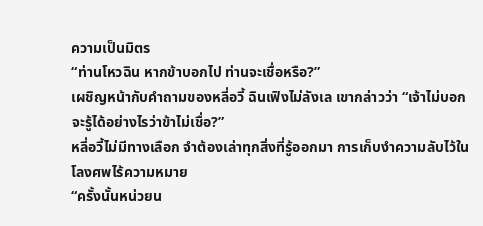ความเป็นมิตร
“ท่านโหวฉิน หากข้าบอกไป ท่านจะเชื่อหรือ?”
เผชิญหน้ากับคำถามของหลี่อวี้ ฉินเฟิงไม่ลังเล เขากล่าวว่า “เจ้าไม่บอกจะรู้ได้อย่างไรว่าข้าไม่เชื่อ?”
หลี่อวี้ไม่มีทางเลือก จำต้องเล่าทุกสิ่งที่รู้ออกมา การเก็บงำความลับไว้ในโลงศพไร้ความหมาย
“ครั้งนั้นหน่วยน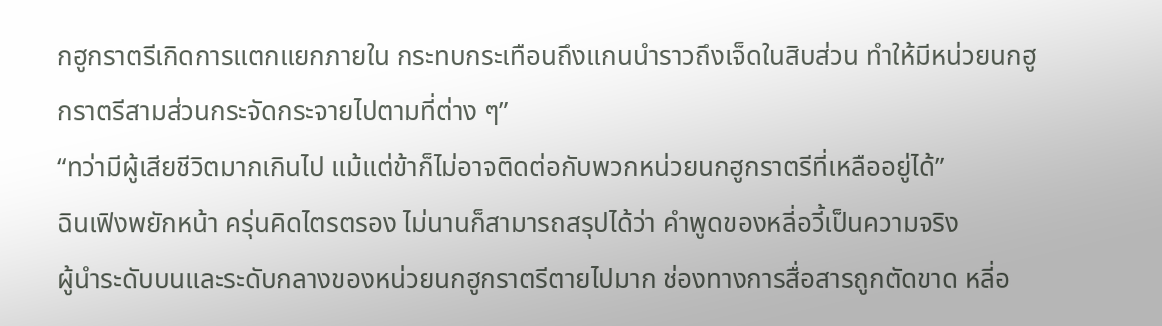กฮูกราตรีเกิดการแตกแยกภายใน กระทบกระเทือนถึงแกนนำราวถึงเจ็ดในสิบส่วน ทำให้มีหน่วยนกฮูกราตรีสามส่วนกระจัดกระจายไปตามที่ต่าง ๆ”
“ทว่ามีผู้เสียชีวิตมากเกินไป แม้แต่ข้าก็ไม่อาจติดต่อกับพวกหน่วยนกฮูกราตรีที่เหลืออยู่ได้”
ฉินเฟิงพยักหน้า ครุ่นคิดไตรตรอง ไม่นานก็สามารถสรุปได้ว่า คำพูดของหลี่อวี้เป็นความจริง
ผู้นำระดับบนและระดับกลางของหน่วยนกฮูกราตรีตายไปมาก ช่องทางการสื่อสารถูกตัดขาด หลี่อ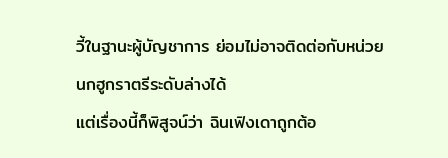วี้ในฐานะผู้บัญชาการ ย่อมไม่อาจติดต่อกับหน่วยนกฮูกราตรีระดับล่างได้
แต่เรื่องนี้ก็พิสูจน์ว่า ฉินเฟิงเดาถูกต้อ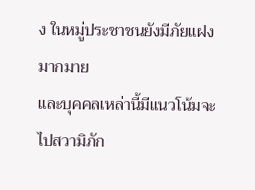ง ในหมู่ประชาชนยังมีภัยแฝงมากมาย
และบุคคลเหล่านี้มีแนวโน้มจะไปสวามิภัก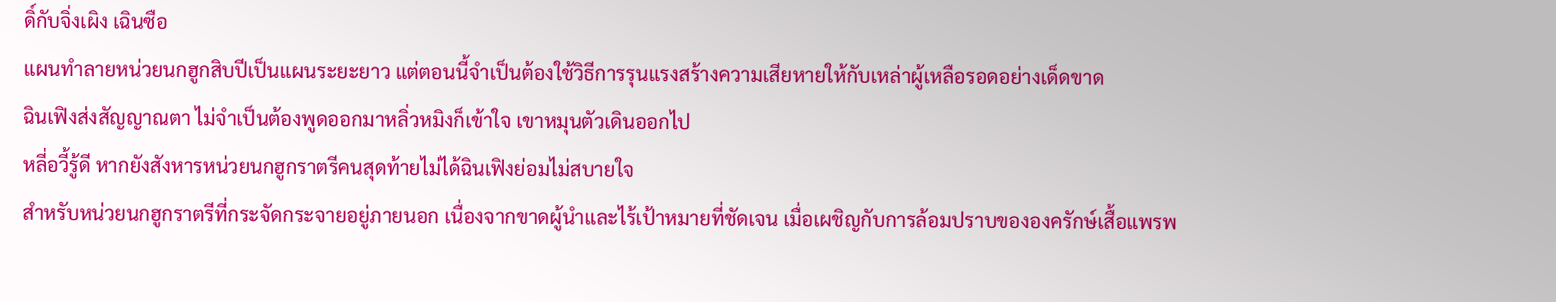ดิ์กับจิ่งเผิง เฉินซือ
แผนทำลายหน่วยนกฮูกสิบปีเป็นแผนระยะยาว แต่ตอนนี้จำเป็นต้องใช้วิธีการรุนแรงสร้างความเสียหายให้กับเหล่าผู้เหลือรอดอย่างเด็ดขาด
ฉินเฟิงส่งสัญญาณตา ไม่จำเป็นต้องพูดออกมาหลิ่วหมิงก็เข้าใจ เขาหมุนตัวเดินออกไป
หลี่อวี้รู้ดี หากยังสังหารหน่วยนกฮูกราตรีคนสุดท้ายไม่ได้ฉินเฟิงย่อมไม่สบายใจ
สำหรับหน่วยนกฮูกราตรีที่กระจัดกระจายอยู่ภายนอก เนื่องจากขาดผู้นำและไร้เป้าหมายที่ชัดเจน เมื่อเผชิญกับการล้อมปราบขององครักษ์เสื้อแพรพ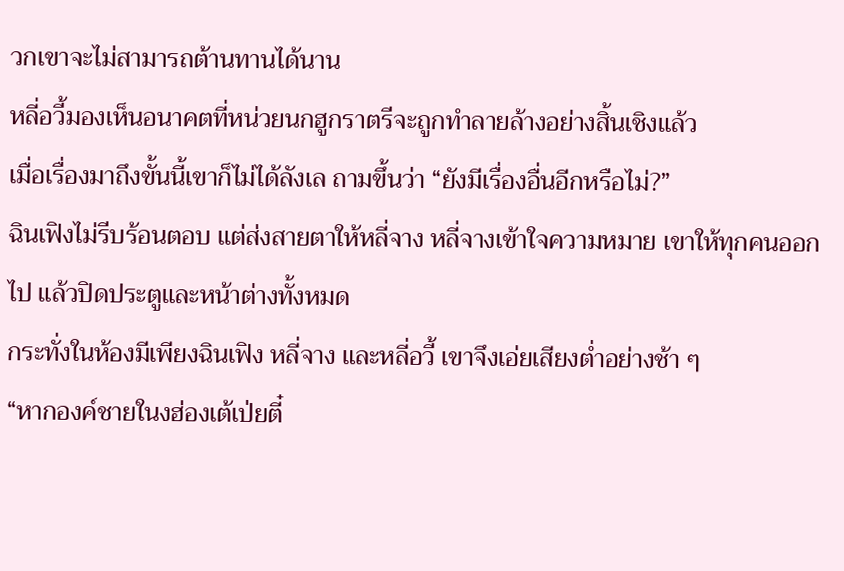วกเขาจะไม่สามารถต้านทานได้นาน
หลี่อวี้มองเห็นอนาคตที่หน่วยนกฮูกราตรีจะถูกทำลายล้างอย่างสิ้นเชิงแล้ว
เมื่อเรื่องมาถึงขั้นนี้เขาก็ไม่ได้ลังเล ถามขึ้นว่า “ยังมีเรื่องอื่นอีกหรือไม่?”
ฉินเฟิงไม่รีบร้อนตอบ แต่ส่งสายตาให้หลี่จาง หลี่จางเข้าใจความหมาย เขาให้ทุกคนออกไป แล้วปิดประตูและหน้าต่างทั้งหมด
กระทั่งในห้องมีเพียงฉินเฟิง หลี่จาง และหลี่อวี้ เขาจึงเอ่ยเสียงต่ำอย่างช้า ๆ
“หากองค์ชายในงฮ่องเต้เป่ยตี๋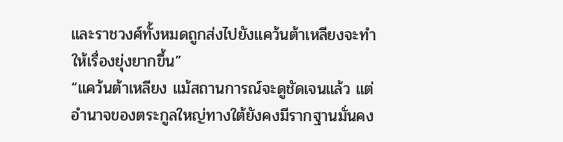และราชวงศ์ทั้งหมดถูกส่งไปยังแคว้นต้าเหลียงจะทำให้เรื่องยุ่งยากขึ้น”
“แคว้นต้าเหลียง แม้สถานการณ์จะดูชัดเจนแล้ว แต่อำนาจของตระกูลใหญ่ทางใต้ยังคงมีรากฐานมั่นคง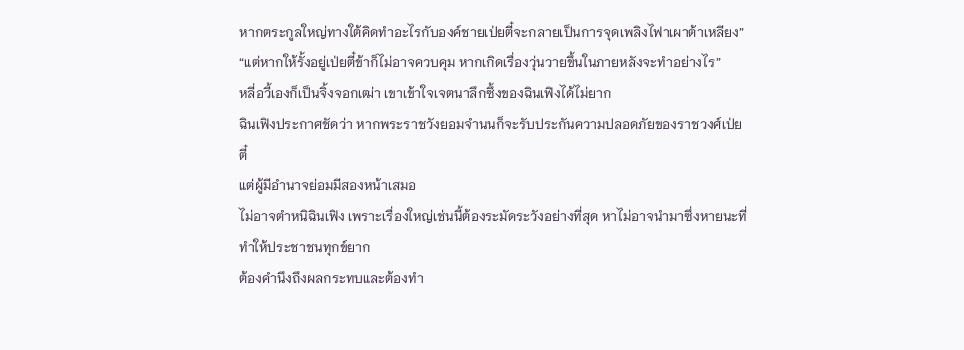หากตระกูลใหญ่ทางใต้คิดทำอะไรกับองค์ชายเป่ยตี๋จะกลายเป็นการจุดเพลิงไฟาเผาต้าเหลียง”
“แต่หากให้รั้งอยู่เป่ยตี๋ข้าก็ไม่อาจควบคุม หากเกิดเรื่องวุ่นวายขึ้นในภายหลังจะทำอย่างไร”
หลี่อวี้เองก็เป็นจิ้งจอกเฒ่า เขาเข้าใจเจตนาลึกซึ้งของฉินเฟิงได้ไม่ยาก
ฉินเฟิงประกาศชัดว่า หากพระราชวังยอมจำนนก็จะรับประกันความปลอดภัยของราชวงศ์เป่ยตี๋
แต่ผู้มีอำนาจย่อมมีสองหน้าเสมอ
ไม่อาจตำหนิฉินเฟิง เพราะเรื่องใหญ่เช่นนี้ต้องระมัดระวังอย่างที่สุด หาไม่อาจนำมาซึ่งหายนะที่ทำให้ประชาชนทุกข์ยาก
ต้องคำนึงถึงผลกระทบและต้องทำ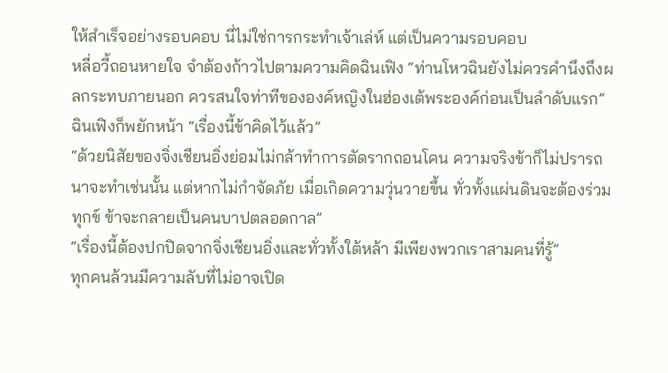ให้สำเร็จอย่างรอบคอบ นี่ไม่ใช่การกระทำเจ้าเล่ห์ แต่เป็นความรอบคอบ
หลี่อวี้ถอนหายใจ จำต้องก้าวไปตามความคิดฉินเฟิง “ท่านโหวฉินยังไม่ควรคำนึงถึงผลกระทบภายนอก ควรสนใจท่าทีขององค์หญิงในฮ่องเต้พระองค์ก่อนเป็นลำดับแรก”
ฉินเฟิงก็พยักหน้า “เรื่องนี้ข้าคิดไว้แล้ว”
“ด้วยนิสัยของจิ่งเชียนอิ่งย่อมไม่กล้าทำการตัดรากถอนโคน ความจริงข้าก็ไม่ปรารถนาจะทำเช่นนั้น แต่หากไม่กำจัดภัย เมื่อเกิดความวุ่นวายขึ้น ทั่วทั้งแผ่นดินจะต้องร่วมทุกข์ ข้าจะกลายเป็นคนบาปตลอดกาล”
“เรื่องนี้ต้องปกปิดจากจิ่งเชียนอิ่งและทั่วทั้งใต้หล้า มีเพียงพวกเราสามคนที่รู้”
ทุกคนล้วนมีความลับที่ไม่อาจเปิด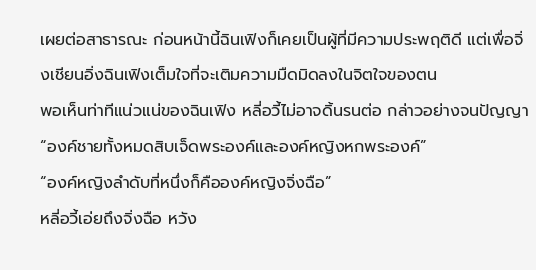เผยต่อสาธารณะ ก่อนหน้านี้ฉินเฟิงก็เคยเป็นผู้ที่มีความประพฤติดี แต่เพื่อจิ่งเชียนอิ่งฉินเฟิงเต็มใจที่จะเติมความมืดมิดลงในจิตใจของตน
พอเห็นท่าทีแน่วแน่ของฉินเฟิง หลี่อวี้ไม่อาจดิ้นรนต่อ กล่าวอย่างจนปัญญา “องค์ชายทั้งหมดสิบเจ็ดพระองค์และองค์หญิงหกพระองค์”
“องค์หญิงลำดับที่หนึ่งก็คือองค์หญิงจิ่งฉือ”
หลี่อวี้เอ่ยถึงจิ่งฉือ หวัง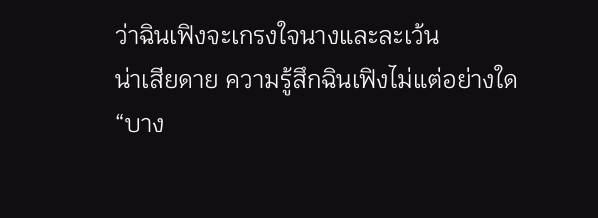ว่าฉินเฟิงจะเกรงใจนางและละเว้น
น่าเสียดาย ความรู้สึกฉินเฟิงไม่แต่อย่างใด
“บาง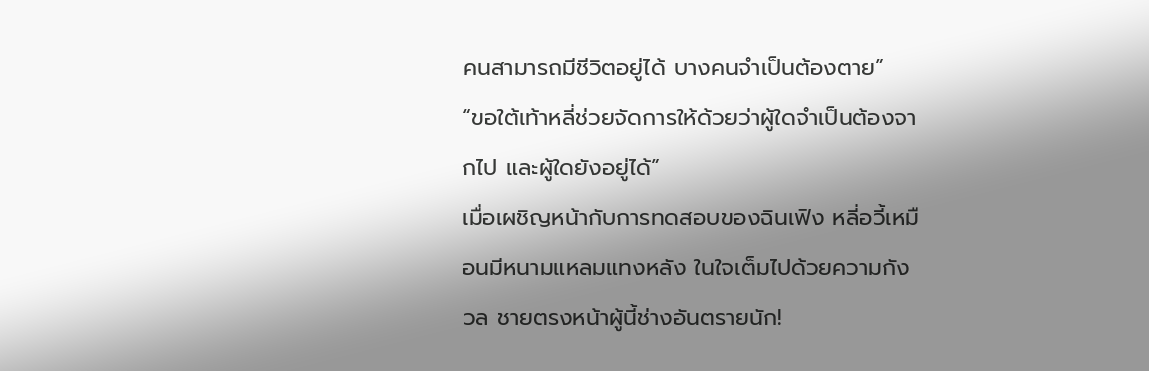คนสามารถมีชีวิตอยู่ได้ บางคนจำเป็นต้องตาย”
“ขอใต้เท้าหลี่ช่วยจัดการให้ด้วยว่าผู้ใดจำเป็นต้องจากไป และผู้ใดยังอยู่ได้”
เมื่อเผชิญหน้ากับการทดสอบของฉินเฟิง หลี่อวี้เหมือนมีหนามแหลมแทงหลัง ในใจเต็มไปด้วยความกังวล ชายตรงหน้าผู้นี้ช่างอันตรายนัก!